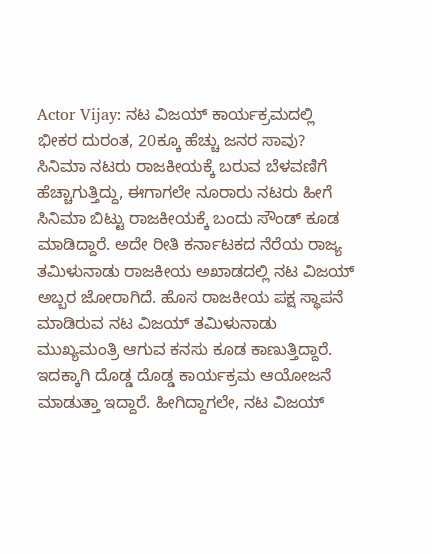Actor Vijay: ನಟ ವಿಜಯ್ ಕಾರ್ಯಕ್ರಮದಲ್ಲಿ ಭೀಕರ ದುರಂತ, 20ಕ್ಕೂ ಹೆಚ್ಚು ಜನರ ಸಾವು?
ಸಿನಿಮಾ ನಟರು ರಾಜಕೀಯಕ್ಕೆ ಬರುವ ಬೆಳವಣಿಗೆ ಹೆಚ್ಚಾಗುತ್ತಿದ್ದು, ಈಗಾಗಲೇ ನೂರಾರು ನಟರು ಹೀಗೆ ಸಿನಿಮಾ ಬಿಟ್ಟು ರಾಜಕೀಯಕ್ಕೆ ಬಂದು ಸೌಂಡ್ ಕೂಡ ಮಾಡಿದ್ದಾರೆ. ಅದೇ ರೀತಿ ಕರ್ನಾಟಕದ ನೆರೆಯ ರಾಜ್ಯ ತಮಿಳುನಾಡು ರಾಜಕೀಯ ಅಖಾಡದಲ್ಲಿ ನಟ ವಿಜಯ್ ಅಬ್ಬರ ಜೋರಾಗಿದೆ. ಹೊಸ ರಾಜಕೀಯ ಪಕ್ಷ ಸ್ಥಾಪನೆ ಮಾಡಿರುವ ನಟ ವಿಜಯ್ ತಮಿಳುನಾಡು ಮುಖ್ಯಮಂತ್ರಿ ಆಗುವ ಕನಸು ಕೂಡ ಕಾಣುತ್ತಿದ್ದಾರೆ. ಇದಕ್ಕಾಗಿ ದೊಡ್ಡ ದೊಡ್ಡ ಕಾರ್ಯಕ್ರಮ ಆಯೋಜನೆ ಮಾಡುತ್ತಾ ಇದ್ದಾರೆ. ಹೀಗಿದ್ದಾಗಲೇ, ನಟ ವಿಜಯ್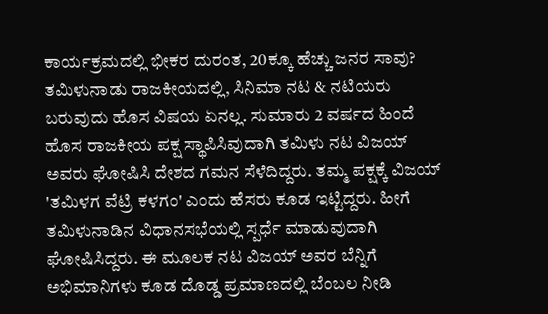ಕಾರ್ಯಕ್ರಮದಲ್ಲಿ ಭೀಕರ ದುರಂತ, 20ಕ್ಕೂ ಹೆಚ್ಚು ಜನರ ಸಾವು?
ತಮಿಳುನಾಡು ರಾಜಕೀಯದಲ್ಲಿ, ಸಿನಿಮಾ ನಟ & ನಟಿಯರು ಬರುವುದು ಹೊಸ ವಿಷಯ ಏನಲ್ಲ. ಸುಮಾರು 2 ವರ್ಷದ ಹಿಂದೆ ಹೊಸ ರಾಜಕೀಯ ಪಕ್ಷ ಸ್ಥಾಪಿಸಿವುದಾಗಿ ತಮಿಳು ನಟ ವಿಜಯ್ ಅವರು ಘೋಷಿಸಿ ದೇಶದ ಗಮನ ಸೆಳೆದಿದ್ದರು. ತಮ್ಮ ಪಕ್ಷಕ್ಕೆ ವಿಜಯ್ 'ತಮಿಳಗ ವೆಟ್ರಿ ಕಳಗಂ' ಎಂದು ಹೆಸರು ಕೂಡ ಇಟ್ಟಿದ್ದರು. ಹೀಗೆ ತಮಿಳುನಾಡಿನ ವಿಧಾನಸಭೆಯಲ್ಲಿ ಸ್ಪರ್ಧೆ ಮಾಡುವುದಾಗಿ ಘೋಷಿಸಿದ್ದರು. ಈ ಮೂಲಕ ನಟ ವಿಜಯ್ ಅವರ ಬೆನ್ನಿಗೆ ಅಭಿಮಾನಿಗಳು ಕೂಡ ದೊಡ್ಡ ಪ್ರಮಾಣದಲ್ಲಿ ಬೆಂಬಲ ನೀಡಿ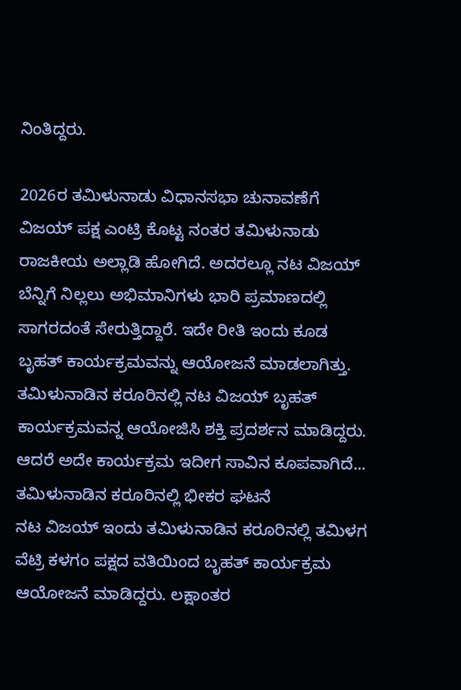ನಿಂತಿದ್ದರು.

2026ರ ತಮಿಳುನಾಡು ವಿಧಾನಸಭಾ ಚುನಾವಣೆಗೆ ವಿಜಯ್ ಪಕ್ಷ ಎಂಟ್ರಿ ಕೊಟ್ಟ ನಂತರ ತಮಿಳುನಾಡು ರಾಜಕೀಯ ಅಲ್ಲಾಡಿ ಹೋಗಿದೆ. ಅದರಲ್ಲೂ ನಟ ವಿಜಯ್ ಬೆನ್ನಿಗೆ ನಿಲ್ಲಲು ಅಭಿಮಾನಿಗಳು ಭಾರಿ ಪ್ರಮಾಣದಲ್ಲಿ ಸಾಗರದಂತೆ ಸೇರುತ್ತಿದ್ದಾರೆ. ಇದೇ ರೀತಿ ಇಂದು ಕೂಡ ಬೃಹತ್ ಕಾರ್ಯಕ್ರಮವನ್ನು ಆಯೋಜನೆ ಮಾಡಲಾಗಿತ್ತು. ತಮಿಳುನಾಡಿನ ಕರೂರಿನಲ್ಲಿ ನಟ ವಿಜಯ್ ಬೃಹತ್ ಕಾರ್ಯಕ್ರಮವನ್ನ ಆಯೋಜಿಸಿ ಶಕ್ತಿ ಪ್ರದರ್ಶನ ಮಾಡಿದ್ದರು. ಆದರೆ ಅದೇ ಕಾರ್ಯಕ್ರಮ ಇದೀಗ ಸಾವಿನ ಕೂಪವಾಗಿದೆ...
ತಮಿಳುನಾಡಿನ ಕರೂರಿನಲ್ಲಿ ಭೀಕರ ಘಟನೆ
ನಟ ವಿಜಯ್ ಇಂದು ತಮಿಳುನಾಡಿನ ಕರೂರಿನಲ್ಲಿ ತಮಿಳಗ ವೆಟ್ರಿ ಕಳಗಂ ಪಕ್ಷದ ವತಿಯಿಂದ ಬೃಹತ್ ಕಾರ್ಯಕ್ರಮ ಆಯೋಜನೆ ಮಾಡಿದ್ದರು. ಲಕ್ಷಾಂತರ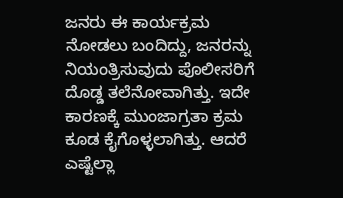ಜನರು ಈ ಕಾರ್ಯಕ್ರಮ ನೋಡಲು ಬಂದಿದ್ದು, ಜನರನ್ನು ನಿಯಂತ್ರಿಸುವುದು ಪೊಲೀಸರಿಗೆ ದೊಡ್ಡ ತಲೆನೋವಾಗಿತ್ತು. ಇದೇ ಕಾರಣಕ್ಕೆ ಮುಂಜಾಗ್ರತಾ ಕ್ರಮ ಕೂಡ ಕೈಗೊಳ್ಳಲಾಗಿತ್ತು. ಆದರೆ ಎಷ್ಟೆಲ್ಲಾ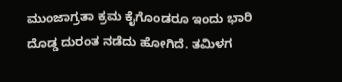ಮುಂಜಾಗ್ರತಾ ಕ್ರಮ ಕೈಗೊಂಡರೂ ಇಂದು ಭಾರಿ ದೊಡ್ಡ ದುರಂತ ನಡೆದು ಹೋಗಿದೆ. ತಮಿಳಗ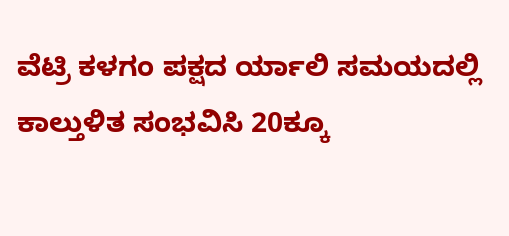ವೆಟ್ರಿ ಕಳಗಂ ಪಕ್ಷದ ರ್ಯಾಲಿ ಸಮಯದಲ್ಲಿ ಕಾಲ್ತುಳಿತ ಸಂಭವಿಸಿ 20ಕ್ಕೂ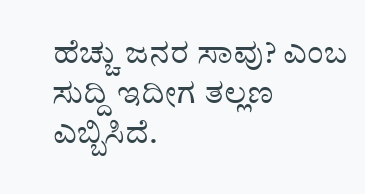ಹೆಚ್ಚು ಜನರ ಸಾವು? ಎಂಬ ಸುದ್ದಿ ಇದೀಗ ತಲ್ಲಣ ಎಬ್ಬಿಸಿದೆ.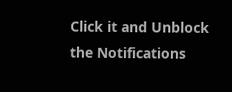Click it and Unblock the Notifications